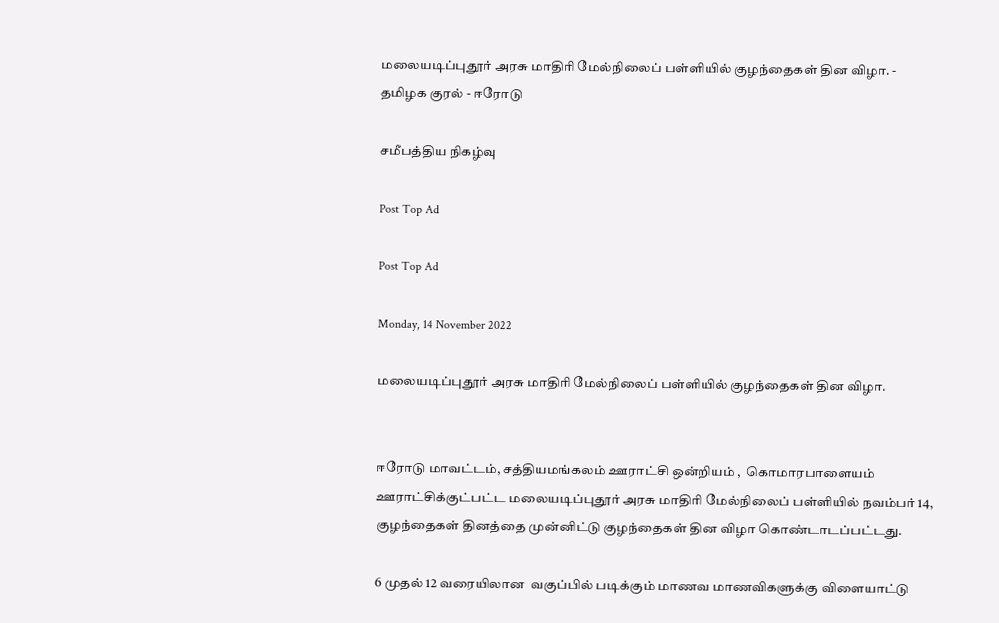மலையடிப்புதூர் அரசு மாதிரி மேல்நிலைப் பள்ளியில் குழந்தைகள் தின விழா. - தமிழக குரல் - ஈரோடு

சமீபத்திய நிகழ்வு

Post Top Ad

Post Top Ad

Monday, 14 November 2022

மலையடிப்புதூர் அரசு மாதிரி மேல்நிலைப் பள்ளியில் குழந்தைகள் தின விழா.


ஈரோடு மாவட்டம், சத்தியமங்கலம் ஊராட்சி ஒன்றியம் ,  கொமாரபாளையம் ஊராட்சிக்குட்பட்ட மலையடிப்புதூர் அரசு மாதிரி மேல்நிலைப் பள்ளியில் நவம்பர் 14, குழந்தைகள் தினத்தை முன்னிட்டு குழந்தைகள் தின விழா கொண்டாடப்பட்டது.

6 முதல் 12 வரையிலான  வகுப்பில் படிக்கும் மாணவ மாணவிகளுக்கு விளையாட்டு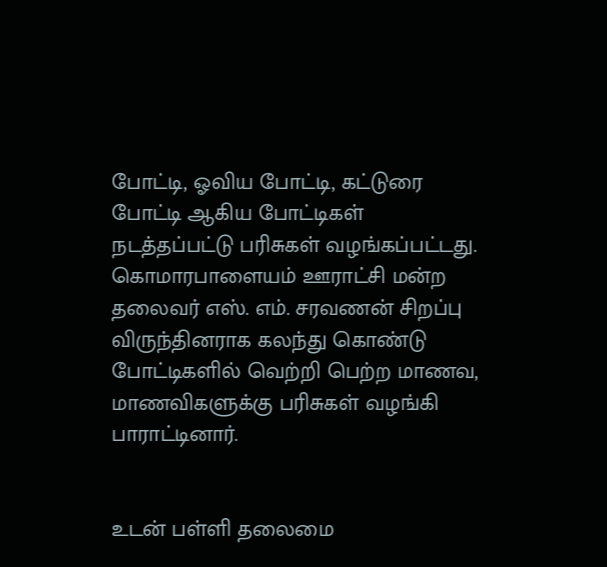போட்டி, ஓவிய போட்டி, கட்டுரை போட்டி ஆகிய போட்டிகள் நடத்தப்பட்டு பரிசுகள் வழங்கப்பட்டது. கொமாரபாளையம் ஊராட்சி மன்ற தலைவர் எஸ். எம். சரவணன் சிறப்பு விருந்தினராக கலந்து கொண்டு போட்டிகளில் வெற்றி பெற்ற மாணவ,  மாணவிகளுக்கு பரிசுகள் வழங்கி பாராட்டினார்.


உடன் பள்ளி தலைமை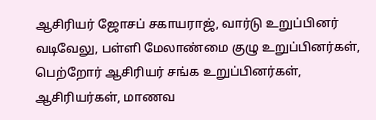ஆசிரியர் ஜோசப் சகாயராஜ், வார்டு உறுப்பினர் வடிவேலு, பள்ளி மேலாண்மை குழு உறுப்பினர்கள், பெற்றோர் ஆசிரியர் சங்க உறுப்பினர்கள், ஆசிரியர்கள், மாணவ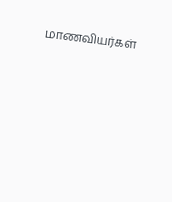மாணவியர்கள்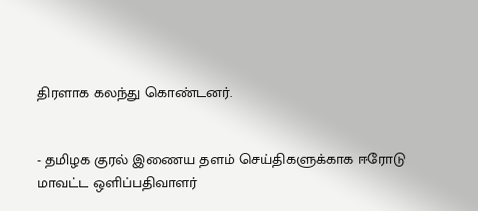திரளாக கலந்து கொண்டனர்.


- தமிழக குரல் இணைய தளம் செய்திகளுக்காக ஈரோடு மாவட்ட ஒளிப்பதிவாளர்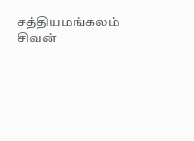சத்தியமங்கலம்  சிவன்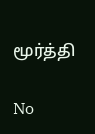மூர்த்தி

No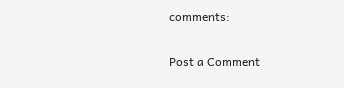comments:

Post a Comment